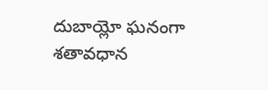దుబాయ్లో ఘనంగా శతావధాన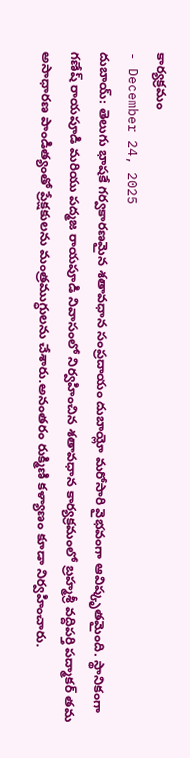కార్యక్రమం
- December 24, 2025
దుబాయ్: తెలుగు భాషకే గర్వకారణమైన శతావధాన సంప్రదాయం దుబాయ్లో మరోసారి వైభవంగా ఆవిష్కృతమైంది. స్థానికంగా గణేష్ రాయపూడి మరియు పద్మజ రాయపూడి నివాసంలో నిర్వహించిన శతావధాన కార్యక్రమంలో బ్రహ్మశ్రీ వద్దిపర్తి పద్మాకర్ తమ అసాధారణ పాండిత్యంతో ప్రేక్షకులను మంత్రముగ్ధులను చేశారు.అనంతరం రుక్మిణి కళ్యాణం కూడా నిర్వహించారు.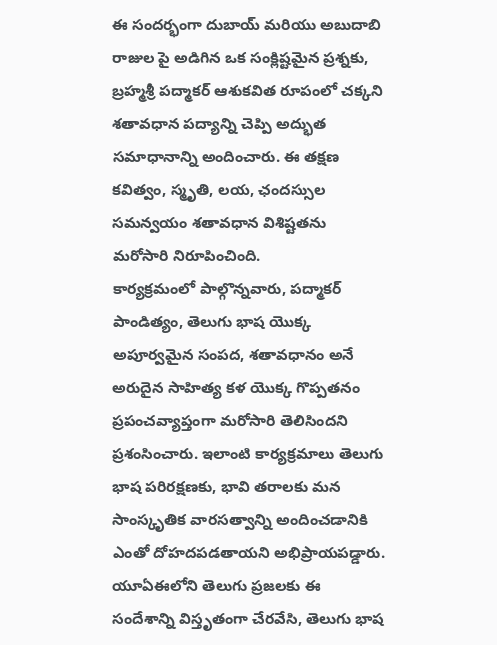ఈ సందర్భంగా దుబాయ్ మరియు అబుదాబి రాజుల పై అడిగిన ఒక సంక్లిష్టమైన ప్రశ్నకు, బ్రహ్మశ్రీ పద్మాకర్ ఆశుకవిత రూపంలో చక్కని శతావధాన పద్యాన్ని చెప్పి అద్భుత సమాధానాన్ని అందించారు. ఈ తక్షణ కవిత్వం, స్మృతి, లయ, ఛందస్సుల సమన్వయం శతావధాన విశిష్టతను మరోసారి నిరూపించింది.
కార్యక్రమంలో పాల్గొన్నవారు, పద్మాకర్ పాండిత్యం, తెలుగు భాష యొక్క అపూర్వమైన సంపద, శతావధానం అనే అరుదైన సాహిత్య కళ యొక్క గొప్పతనం ప్రపంచవ్యాప్తంగా మరోసారి తెలిసిందని ప్రశంసించారు. ఇలాంటి కార్యక్రమాలు తెలుగు భాష పరిరక్షణకు, భావి తరాలకు మన సాంస్కృతిక వారసత్వాన్ని అందించడానికి ఎంతో దోహదపడతాయని అభిప్రాయపడ్డారు.
యూఏఈలోని తెలుగు ప్రజలకు ఈ సందేశాన్ని విస్తృతంగా చేరవేసి, తెలుగు భాష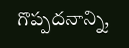గొప్పదనాన్ని,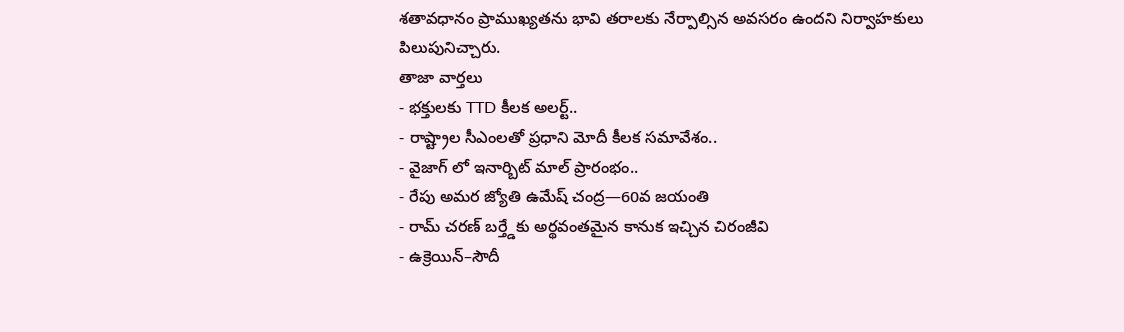శతావధానం ప్రాముఖ్యతను భావి తరాలకు నేర్పాల్సిన అవసరం ఉందని నిర్వాహకులు పిలుపునిచ్చారు.
తాజా వార్తలు
- భక్తులకు TTD కీలక అలర్ట్..
- రాష్ట్రాల సీఎంలతో ప్రధాని మోదీ కీలక సమావేశం..
- వైజాగ్ లో ఇనార్బిట్ మాల్ ప్రారంభం..
- రేపు అమర జ్యోతి ఉమేష్ చంద్ర—60వ జయంతి
- రామ్ చరణ్ బర్త్డేకు అర్థవంతమైన కానుక ఇచ్చిన చిరంజీవి
- ఉక్రెయిన్–సౌదీ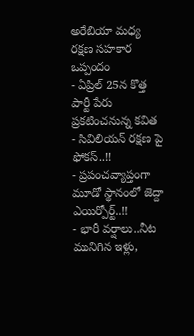అరేబియా మధ్య రక్షణ సహకార ఒప్పందం
- ఏప్రిల్ 25న కొత్త పార్టీ పేరు ప్రకటించనున్న కవిత
- సివిలియన్ రక్షణ పై ఫోకస్..!!
- ప్రపంచవ్యాప్తంగా మూడో స్థానంలో జెద్దా ఎయిర్పోర్ట్..!!
- భారీ వర్షాలు..నీట మునిగిన ఇళ్లు,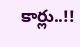కార్లు..!!